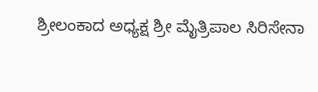ಶ್ರೀಲಂಕಾದ ಅಧ್ಯಕ್ಷ ಶ್ರೀ ಮೈತ್ರಿಪಾಲ ಸಿರಿಸೇನಾ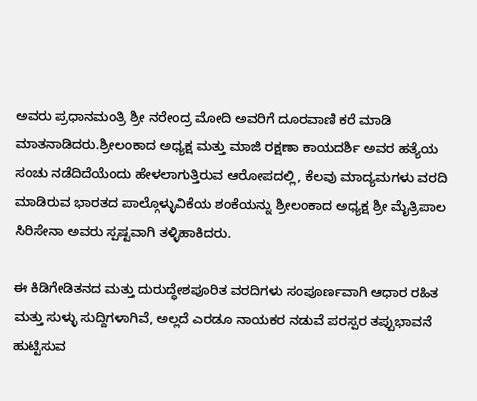ಅವರು ಪ್ರಧಾನಮಂತ್ರಿ ಶ್ರೀ ನರೇಂದ್ರ ಮೋದಿ ಅವರಿಗೆ ದೂರವಾಣಿ ಕರೆ ಮಾಡಿ ಮಾತನಾಡಿದರು.ಶ್ರೀಲಂಕಾದ ಅಧ್ಯಕ್ಷ ಮತ್ತು ಮಾಜಿ ರಕ್ಷಣಾ ಕಾಯದರ್ಶಿ ಅವರ ಹತ್ಯೆಯ ಸಂಚು ನಡೆದಿದೆಯೆಂದು ಹೇಳಲಾಗುತ್ತಿರುವ ಆರೋಪದಲ್ಲಿ, ಕೆಲವು ಮಾದ್ಯಮಗಳು ವರದಿ ಮಾಡಿರುವ ಭಾರತದ ಪಾಲ್ಗೊಳ್ಳುವಿಕೆಯ ಶಂಕೆಯನ್ನು ಶ್ರೀಲಂಕಾದ ಅಧ್ಯಕ್ಷ ಶ್ರೀ ಮೈತ್ರಿಪಾಲ ಸಿರಿಸೇನಾ ಅವರು ಸ್ಪಷ್ಟವಾಗಿ ತಳ್ಳಿಹಾಕಿದರು.

ಈ ಕಿಡಿಗೇಡಿತನದ ಮತ್ತು ದುರುದ್ಧೇಶಪೂರಿತ ವರದಿಗಳು ಸಂಪೂರ್ಣವಾಗಿ ಆಧಾರ ರಹಿತ ಮತ್ತು ಸುಳ್ಳು ಸುದ್ದಿಗಳಾಗಿವೆ, ಅಲ್ಲದೆ ಎರಡೂ ನಾಯಕರ ನಡುವೆ ಪರಸ್ಪರ ತಪ್ಪುಭಾವನೆ ಹುಟ್ಟಿಸುವ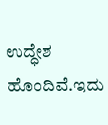ಉದ್ಧೇಶ ಹೊಂದಿವೆ.ಇದು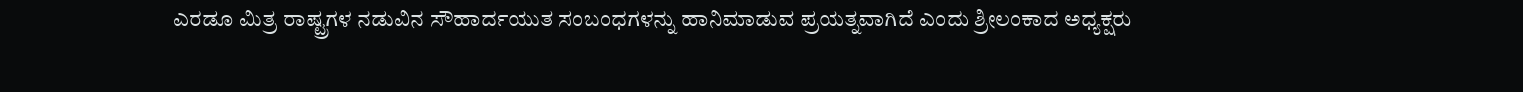ಎರಡೂ ಮಿತ್ರ ರಾಷ್ಟ್ರಗಳ ನಡುವಿನ ಸೌಹಾರ್ದಯುತ ಸಂಬಂಧಗಳನ್ನು ಹಾನಿಮಾಡುವ ಪ್ರಯತ್ನವಾಗಿದೆ ಎಂದು ಶ್ರೀಲಂಕಾದ ಅಧ್ಯಕ್ಷರು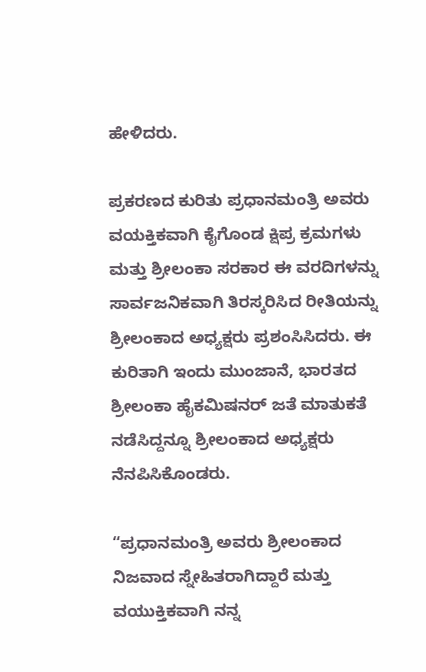ಹೇಳಿದರು.

ಪ್ರಕರಣದ ಕುರಿತು ಪ್ರಧಾನಮಂತ್ರಿ ಅವರು ವಯಕ್ತಿಕವಾಗಿ ಕೈಗೊಂಡ ಕ್ಷಿಪ್ರ ಕ್ರಮಗಳು ಮತ್ತು ಶ್ರೀಲಂಕಾ ಸರಕಾರ ಈ ವರದಿಗಳನ್ನು ಸಾರ್ವಜನಿಕವಾಗಿ ತಿರಸ್ಕರಿಸಿದ ರೀತಿಯನ್ನು ಶ್ರೀಲಂಕಾದ ಅಧ್ಯಕ್ಷರು ಪ್ರಶಂಸಿಸಿದರು. ಈ ಕುರಿತಾಗಿ ಇಂದು ಮುಂಜಾನೆ, ಭಾರತದ ಶ್ರೀಲಂಕಾ ಹೈಕಮಿಷನರ್ ಜತೆ ಮಾತುಕತೆ ನಡೆಸಿದ್ದನ್ನೂ ಶ್ರೀಲಂಕಾದ ಅಧ್ಯಕ್ಷರು ನೆನಪಿಸಿಕೊಂಡರು.

“ಪ್ರಧಾನಮಂತ್ರಿ ಅವರು ಶ್ರೀಲಂಕಾದ ನಿಜವಾದ ಸ್ನೇಹಿತರಾಗಿದ್ದಾರೆ ಮತ್ತು ವಯುಕ್ತಿಕವಾಗಿ ನನ್ನ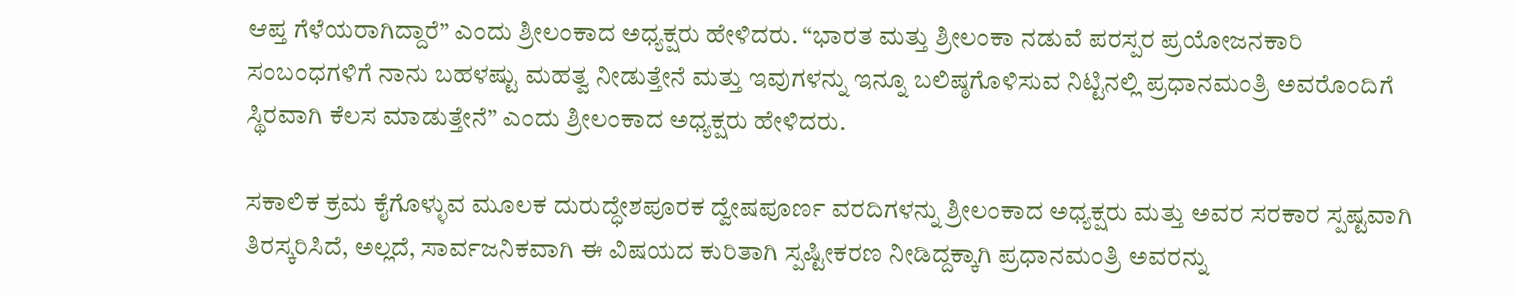ಆಪ್ತ ಗೆಳೆಯರಾಗಿದ್ದಾರೆ” ಎಂದು ಶ್ರೀಲಂಕಾದ ಅಧ್ಯಕ್ಷರು ಹೇಳಿದರು. “ಭಾರತ ಮತ್ತು ಶ್ರೀಲಂಕಾ ನಡುವೆ ಪರಸ್ಪರ ಪ್ರಯೋಜನಕಾರಿ ಸಂಬಂಧಗಳಿಗೆ ನಾನು ಬಹಳಷ್ಟು ಮಹತ್ವ ನೀಡುತ್ತೇನೆ ಮತ್ತು ಇವುಗಳನ್ನು ಇನ್ನೂ ಬಲಿಷ್ಠಗೊಳಿಸುವ ನಿಟ್ಟಿನಲ್ಲಿ ಪ್ರಧಾನಮಂತ್ರಿ ಅವರೊಂದಿಗೆ ಸ್ಥಿರವಾಗಿ ಕೆಲಸ ಮಾಡುತ್ತೇನೆ” ಎಂದು ಶ್ರೀಲಂಕಾದ ಅಧ್ಯಕ್ಷರು ಹೇಳಿದರು.

ಸಕಾಲಿಕ ಕ್ರಮ ಕೈಗೊಳ್ಳುವ ಮೂಲಕ ದುರುದ್ಧೇಶಪೂರಕ ದ್ವೇಷಪೂರ್ಣ ವರದಿಗಳನ್ನು ಶ್ರೀಲಂಕಾದ ಅಧ್ಯಕ್ಷರು ಮತ್ತು ಅವರ ಸರಕಾರ ಸ್ಪಷ್ಟವಾಗಿ ತಿರಸ್ಕರಿಸಿದೆ, ಅಲ್ಲದೆ, ಸಾರ್ವಜನಿಕವಾಗಿ ಈ ವಿಷಯದ ಕುರಿತಾಗಿ ಸ್ಪಷ್ಟೀಕರಣ ನೀಡಿದ್ದಕ್ಕಾಗಿ ಪ್ರಧಾನಮಂತ್ರಿ ಅವರನ್ನು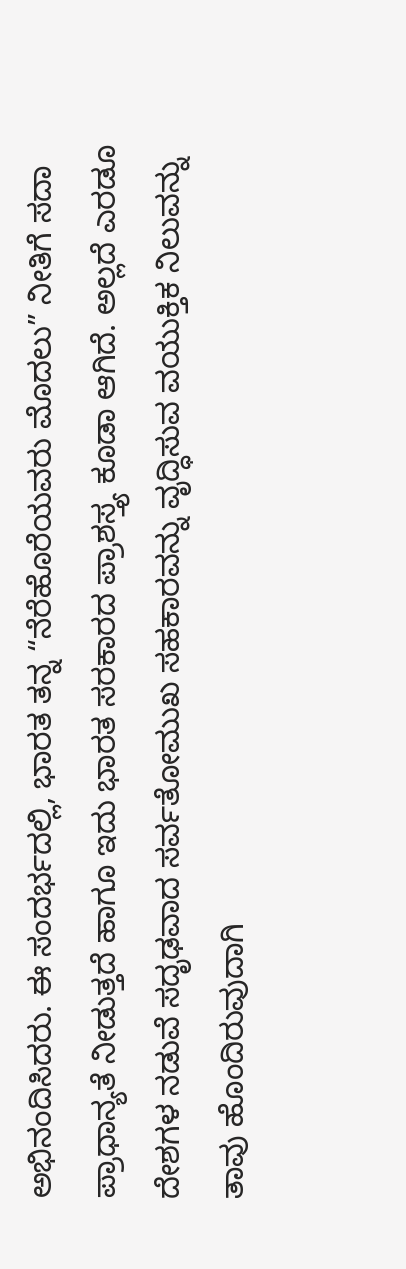ಅಭಿನಂದಿಸಿದರು. ಈ ಸಂದರ್ಭದಲ್ಲಿ, ಭಾರತ ತನ್ನ “ನೆರೆಹೊರೆಯವರು ಮೊದಲು” ನೀತಿಗೆ ಸದಾ ಪ್ರಾಧಾನ್ಯತೆ ನೀಡುತ್ತದೆ ಹಾಗೂ ಇದು ಭಾರತ ಸರಕಾರದ ಪ್ರಾಶಸ್ತ್ಯ ಕೂಡಾ ಆಗಿದೆ. ಅಲ್ಲದೆ ಎರಡೂ ದೇಶಗಳ ನಡುವೆ ಸದೃಢವಾದ ಸರ್ವತೋಮುಖ ಸಹಕಾರವನ್ನು ವೃದ್ಧಿಸುವ ವಯುಕ್ತಿಕ ನಿಲುವನ್ನು ತಾವು ಹೊಂದಿರುವುದಾಗಿ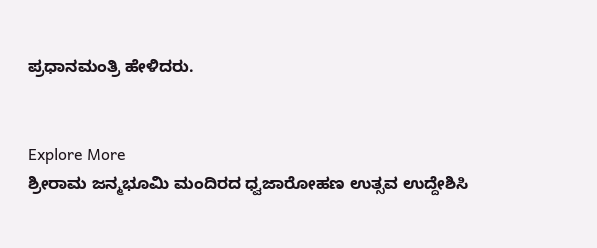ಪ್ರಧಾನಮಂತ್ರಿ ಹೇಳಿದರು.


Explore More
ಶ್ರೀರಾಮ ಜನ್ಮಭೂಮಿ ಮಂದಿರದ ಧ್ವಜಾರೋಹಣ ಉತ್ಸವ ಉದ್ದೇಶಿಸಿ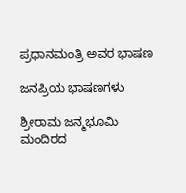ಪ್ರಧಾನಮಂತ್ರಿ ಅವರ ಭಾಷಣ

ಜನಪ್ರಿಯ ಭಾಷಣಗಳು

ಶ್ರೀರಾಮ ಜನ್ಮಭೂಮಿ ಮಂದಿರದ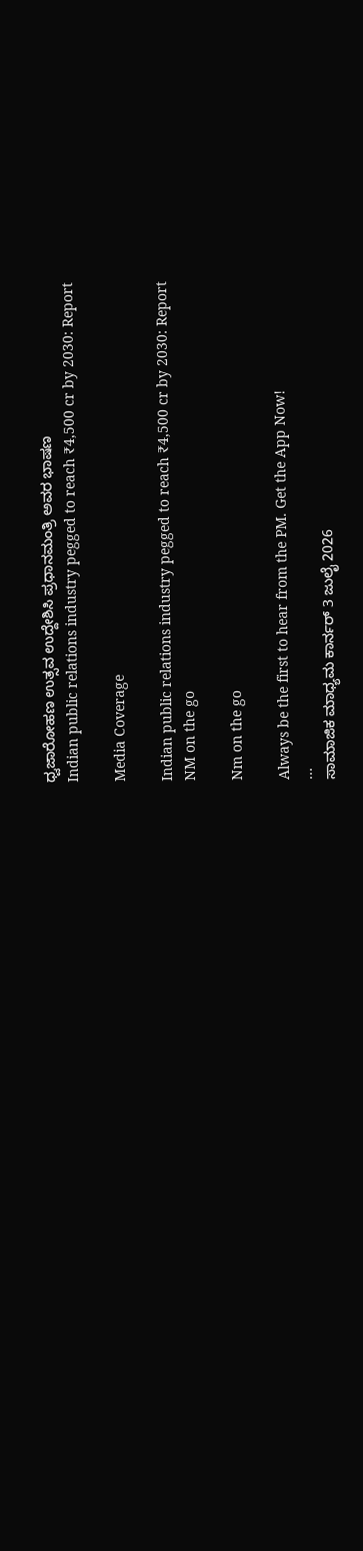ಧ್ವಜಾರೋಹಣ ಉತ್ಸವ ಉದ್ದೇಶಿಸಿ ಪ್ರಧಾನಮಂತ್ರಿ ಅವರ ಭಾಷಣ
Indian public relations industry pegged to reach ₹4,500 cr by 2030: Report

Media Coverage

Indian public relations industry pegged to reach ₹4,500 cr by 2030: Report
NM on the go

Nm on the go

Always be the first to hear from the PM. Get the App Now!
...
ಸಾಮಾಜಿಕ ಮಾಧ್ಯಮ ಕಾರ್ನರ್ 3 ಜುಲೈ 2026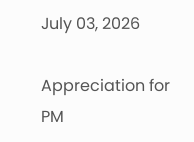July 03, 2026

Appreciation for PM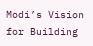Modi’s Vision for Building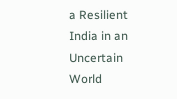a Resilient India in an Uncertain World